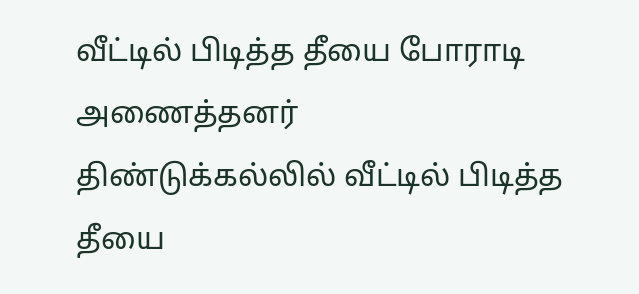வீட்டில் பிடித்த தீயை போராடி அணைத்தனர்
திண்டுக்கல்லில் வீட்டில் பிடித்த தீயை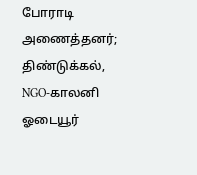போராடி அணைத்தனர்;
திண்டுக்கல், NGO-காலனி ஓடையூர்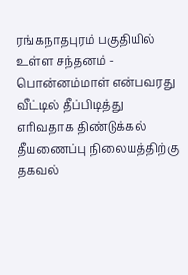ரங்கநாதபுரம் பகுதியில் உள்ள சந்தனம் - பொன்னம்மாள் என்பவரது வீட்டில் தீப்பிடித்து எரிவதாக திண்டுக்கல் தீயணைப்பு நிலையத்திற்கு தகவல்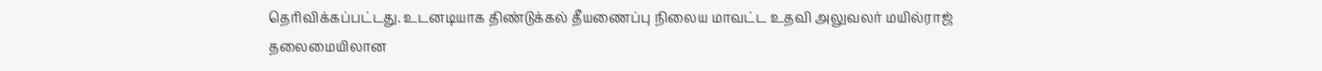தெரிவிக்கப்பட்டது. உடனடியாக திண்டுக்கல் தீயணைப்பு நிலைய மாவட்ட உதவி அலுவலர் மயில்ராஜ் தலைமையிலான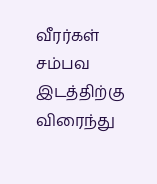வீரர்கள் சம்பவ இடத்திற்கு விரைந்து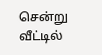சென்று வீட்டில்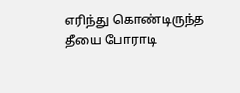எரிந்து கொண்டிருந்த தீயை போராடி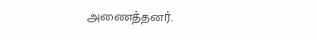அணைத்தனர்.